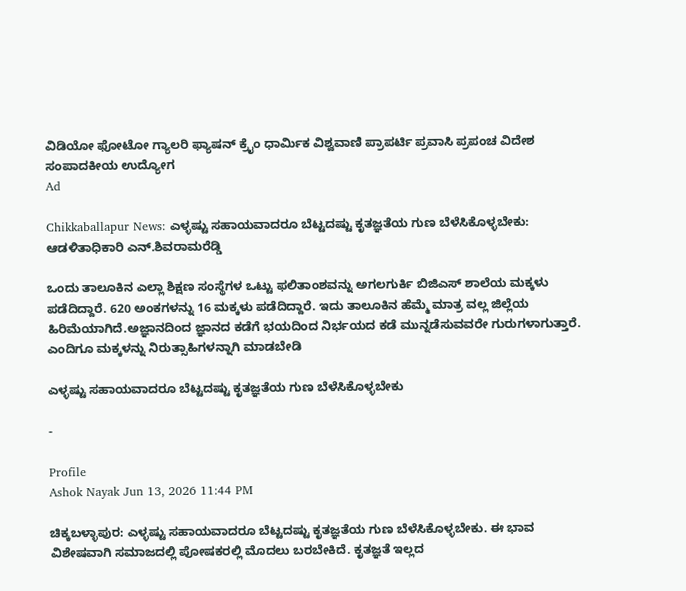ವಿಡಿಯೋ ಫೋಟೋ ಗ್ಯಾಲರಿ ಫ್ಯಾಷನ್ ಕ್ರೈಂ ಧಾರ್ಮಿಕ ವಿಶ್ವವಾಣಿ ಪ್ರಾಪರ್ಟಿ ಪ್ರವಾಸಿ ಪ್ರಪಂಚ ವಿದೇಶ ಸಂಪಾದಕೀಯ ಉದ್ಯೋಗ
Ad

Chikkaballapur News: ಎಳ್ಳಷ್ಟು ಸಹಾಯವಾದರೂ ಬೆಟ್ಟದಷ್ಟು ಕೃತಜ್ಞತೆಯ ಗುಣ ಬೆಳೆಸಿಕೊಳ್ಳಬೇಕು: ಆಡಳಿತಾಧಿಕಾರಿ ಎನ್.ಶಿವರಾಮರೆಡ್ಡಿ

ಒಂದು ತಾಲೂಕಿನ ಎಲ್ಲಾ ಶಿಕ್ಷಣ ಸಂಸ್ಥೆಗಳ ಒಟ್ಟು ಫಲಿತಾಂಶವನ್ನು ಅಗಲಗುರ್ಕಿ ಬಿಜಿಎಸ್ ಶಾಲೆಯ ಮಕ್ಕಳು ಪಡೆದಿದ್ದಾರೆ. 620 ಅಂಕಗಳನ್ನು 16 ಮಕ್ಕಳು ಪಡೆದಿದ್ದಾರೆ. ಇದು ತಾಲೂಕಿನ ಹೆಮ್ಮೆ ಮಾತ್ರ ವಲ್ಲ ಜಿಲ್ಲೆಯ ಹಿರಿಮೆಯಾಗಿದೆ.ಅಜ್ಞಾನದಿಂದ ಜ್ಞಾನದ ಕಡೆಗೆ ಭಯದಿಂದ ನಿರ್ಭಯದ ಕಡೆ ಮುನ್ನಡೆಸುವವರೇ ಗುರುಗಳಾಗುತ್ತಾರೆ. ಎಂದಿಗೂ ಮಕ್ಕಳನ್ನು ನಿರುತ್ಸಾಹಿಗಳನ್ನಾಗಿ ಮಾಡಬೇಡಿ

ಎಳ್ಳಷ್ಟು ಸಹಾಯವಾದರೂ ಬೆಟ್ಟದಷ್ಟು ಕೃತಜ್ಞತೆಯ ಗುಣ ಬೆಳೆಸಿಕೊಳ್ಳಬೇಕು

-

Profile
Ashok Nayak Jun 13, 2026 11:44 PM

ಚಿಕ್ಕಬಳ್ಳಾಪುರ: ಎಳ್ಳಷ್ಟು ಸಹಾಯವಾದರೂ ಬೆಟ್ಟದಷ್ಟು ಕೃತಜ್ಞತೆಯ ಗುಣ ಬೆಳೆಸಿಕೊಳ್ಳಬೇಕು. ಈ ಭಾವ ವಿಶೇಷವಾಗಿ ಸಮಾಜದಲ್ಲಿ ಪೋಷಕರಲ್ಲಿ ಮೊದಲು ಬರಬೇಕಿದೆ. ಕೃತಜ್ಞತೆ ಇಲ್ಲದ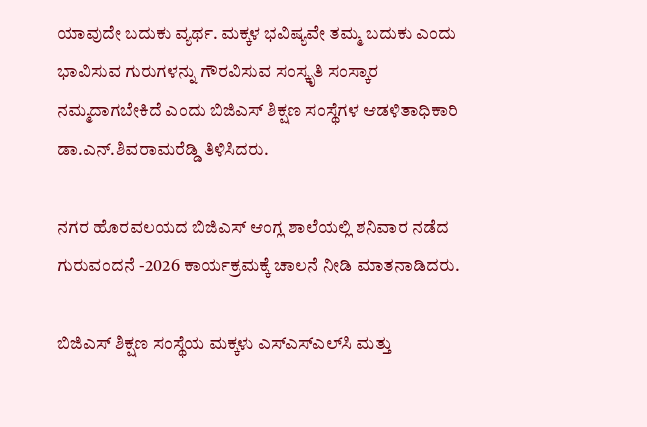ಯಾವುದೇ ಬದುಕು ವ್ಯರ್ಥ. ಮಕ್ಕಳ ಭವಿಷ್ಯವೇ ತಮ್ಮ ಬದುಕು ಎಂದು ಭಾವಿಸುವ ಗುರುಗಳನ್ನು ಗೌರವಿಸುವ ಸಂಸ್ಕೃತಿ ಸಂಸ್ಕಾರ ನಮ್ಮದಾಗಬೇಕಿದೆ ಎಂದು ಬಿಜಿಎಸ್ ಶಿಕ್ಷಣ ಸಂಸ್ಥೆಗಳ ಆಡಳಿತಾಧಿಕಾರಿ ಡಾ.ಎನ್.ಶಿವರಾಮರೆಡ್ಡಿ ತಿಳಿಸಿದರು.

ನಗರ ಹೊರವಲಯದ ಬಿಜಿಎಸ್ ಆಂಗ್ಲ ಶಾಲೆಯಲ್ಲಿ ಶನಿವಾರ ನಡೆದ ಗುರುವಂದನೆ -2026 ಕಾರ್ಯಕ್ರಮಕ್ಕೆ ಚಾಲನೆ ನೀಡಿ ಮಾತನಾಡಿದರು.

ಬಿಜಿಎಸ್ ಶಿಕ್ಷಣ ಸಂಸ್ಥೆಯ ಮಕ್ಕಳು ಎಸ್‌ಎಸ್‌ಎಲ್‌ಸಿ ಮತ್ತು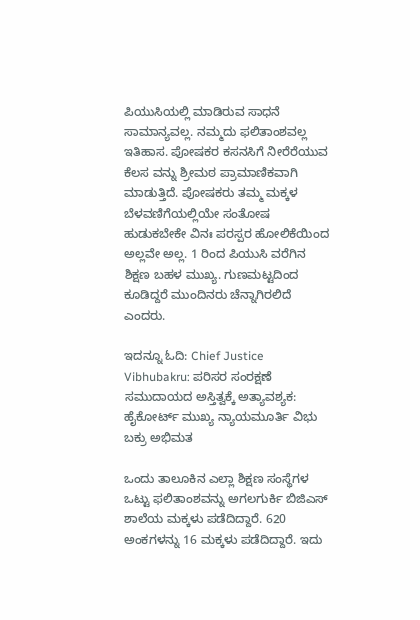ಪಿಯುಸಿಯಲ್ಲಿ ಮಾಡಿರುವ ಸಾಧನೆ ಸಾಮಾನ್ಯವಲ್ಲ. ನಮ್ಮದು ಫಲಿತಾಂಶವಲ್ಲ ಇತಿಹಾಸ. ಪೋಷಕರ ಕಸನಸಿಗೆ ನೀರೆರೆಯುವ ಕೆಲಸ ವನ್ನು ಶ್ರೀಮಠ ಪ್ರಾಮಾಣಿಕವಾಗಿ ಮಾಡುತ್ತಿದೆ. ಪೋಷಕರು ತಮ್ಮ ಮಕ್ಕಳ ಬೆಳವಣಿಗೆಯಲ್ಲಿಯೇ ಸಂತೋಷ ಹುಡುಕಬೇಕೇ ವಿನಃ ಪರಸ್ಪರ ಹೋಲಿಕೆಯಿಂದ ಅಲ್ಲವೇ ಅಲ್ಲ. 1 ರಿಂದ ಪಿಯುಸಿ ವರೆಗಿನ ಶಿಕ್ಷಣ ಬಹಳ ಮುಖ್ಯ. ಗುಣಮಟ್ಟದಿಂದ ಕೂಡಿದ್ದರೆ ಮುಂದಿನರು ಚೆನ್ನಾಗಿರಲಿದೆ ಎಂದರು.

ಇದನ್ನೂ ಓದಿ: Chief Justice Vibhubakru: ಪರಿಸರ ಸಂರಕ್ಷಣೆ ಸಮುದಾಯದ ಅಸ್ತಿತ್ವಕ್ಕೆ ಅತ್ಯಾವಶ್ಯಕ: ಹೈಕೋರ್ಟ್ ಮುಖ್ಯ ನ್ಯಾಯಮೂರ್ತಿ ವಿಭು ಬಕ್ರು ಅಭಿಮತ

ಒಂದು ತಾಲೂಕಿನ ಎಲ್ಲಾ ಶಿಕ್ಷಣ ಸಂಸ್ಥೆಗಳ ಒಟ್ಟು ಫಲಿತಾಂಶವನ್ನು ಅಗಲಗುರ್ಕಿ ಬಿಜಿಎಸ್ ಶಾಲೆಯ ಮಕ್ಕಳು ಪಡೆದಿದ್ದಾರೆ. 620 ಅಂಕಗಳನ್ನು 16 ಮಕ್ಕಳು ಪಡೆದಿದ್ದಾರೆ. ಇದು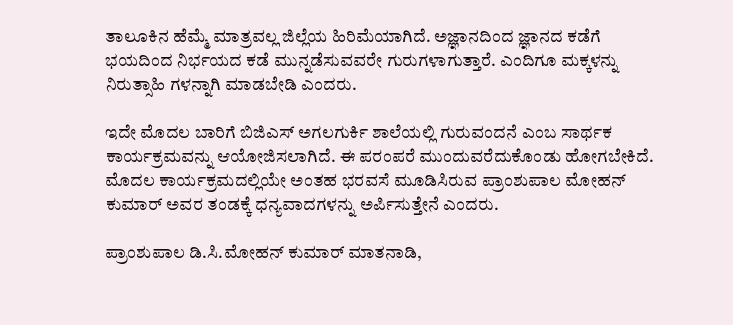ತಾಲೂಕಿನ ಹೆಮ್ಮೆ ಮಾತ್ರವಲ್ಲ ಜಿಲ್ಲೆಯ ಹಿರಿಮೆಯಾಗಿದೆ. ಅಜ್ಞಾನದಿಂದ ಜ್ಞಾನದ ಕಡೆಗೆ ಭಯದಿಂದ ನಿರ್ಭಯದ ಕಡೆ ಮುನ್ನಡೆಸುವವರೇ ಗುರುಗಳಾಗುತ್ತಾರೆ. ಎಂದಿಗೂ ಮಕ್ಕಳನ್ನು ನಿರುತ್ಸಾಹಿ ಗಳನ್ನಾಗಿ ಮಾಡಬೇಡಿ ಎಂದರು.

ಇದೇ ಮೊದಲ ಬಾರಿಗೆ ಬಿಜಿಎಸ್ ಅಗಲಗುರ್ಕಿ ಶಾಲೆಯಲ್ಲಿ ಗುರುವಂದನೆ ಎಂಬ ಸಾರ್ಥಕ ಕಾರ್ಯಕ್ರಮವನ್ನು ಆಯೋಜಿಸಲಾಗಿದೆ. ಈ ಪರಂಪರೆ ಮುಂದುವರೆದುಕೊಂಡು ಹೋಗಬೇಕಿದೆ. ಮೊದಲ ಕಾರ್ಯಕ್ರಮದಲ್ಲಿಯೇ ಅಂತಹ ಭರವಸೆ ಮೂಡಿಸಿರುವ ಪ್ರಾಂಶುಪಾಲ ಮೋಹನ್‌ ಕುಮಾರ್ ಅವರ ತಂಡಕ್ಕೆ ಧನ್ಯವಾದಗಳನ್ನು ಅರ್ಪಿಸುತ್ತೇನೆ ಎಂದರು.

ಪ್ರಾಂಶುಪಾಲ ಡಿ.ಸಿ.ಮೋಹನ್ ಕುಮಾರ್ ಮಾತನಾಡಿ,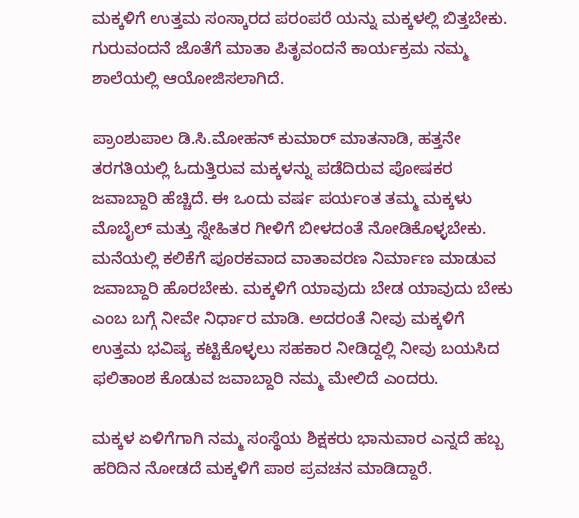ಮಕ್ಕಳಿಗೆ ಉತ್ತಮ ಸಂಸ್ಕಾರದ ಪರಂಪರೆ ಯನ್ನು ಮಕ್ಕಳಲ್ಲಿ ಬಿತ್ತಬೇಕು. ಗುರುವಂದನೆ ಜೊತೆಗೆ ಮಾತಾ ಪಿತೃವಂದನೆ ಕಾರ್ಯಕ್ರಮ ನಮ್ಮ ಶಾಲೆಯಲ್ಲಿ ಆಯೋಜಿಸಲಾಗಿದೆ.

ಪ್ರಾಂಶುಪಾಲ ಡಿ.ಸಿ.ಮೋಹನ್ ಕುಮಾರ್ ಮಾತನಾಡಿ, ಹತ್ತನೇ ತರಗತಿಯಲ್ಲಿ ಓದುತ್ತಿರುವ ಮಕ್ಕಳನ್ನು ಪಡೆದಿರುವ ಪೋಷಕರ ಜವಾಬ್ದಾರಿ ಹೆಚ್ಚಿದೆ. ಈ ಒಂದು ವರ್ಷ ಪರ್ಯಂತ ತಮ್ಮ ಮಕ್ಕಳು ಮೊಬೈಲ್ ಮತ್ತು ಸ್ನೇಹಿತರ ಗೀಳಿಗೆ ಬೀಳದಂತೆ ನೋಡಿಕೊಳ್ಳಬೇಕು. ಮನೆಯಲ್ಲಿ ಕಲಿಕೆಗೆ ಪೂರಕವಾದ ವಾತಾವರಣ ನಿರ್ಮಾಣ ಮಾಡುವ ಜವಾಬ್ದಾರಿ ಹೊರಬೇಕು. ಮಕ್ಕಳಿಗೆ ಯಾವುದು ಬೇಡ ಯಾವುದು ಬೇಕು ಎಂಬ ಬಗ್ಗೆ ನೀವೇ ನಿರ್ಧಾರ ಮಾಡಿ. ಅದರಂತೆ ನೀವು ಮಕ್ಕಳಿಗೆ ಉತ್ತಮ ಭವಿಷ್ಯ ಕಟ್ಟಿಕೊಳ್ಳಲು ಸಹಕಾರ ನೀಡಿದ್ದಲ್ಲಿ ನೀವು ಬಯಸಿದ ಫಲಿತಾಂಶ ಕೊಡುವ ಜವಾಬ್ದಾರಿ ನಮ್ಮ ಮೇಲಿದೆ ಎಂದರು.

ಮಕ್ಕಳ ಏಳಿಗೆಗಾಗಿ ನಮ್ಮ ಸಂಸ್ಥೆಯ ಶಿಕ್ಷಕರು ಭಾನುವಾರ ಎನ್ನದೆ ಹಬ್ಬ ಹರಿದಿನ ನೋಡದೆ ಮಕ್ಕಳಿಗೆ ಪಾಠ ಪ್ರವಚನ ಮಾಡಿದ್ದಾರೆ.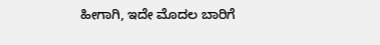ಹೀಗಾಗಿ, ಇದೇ ಮೊದಲ ಬಾರಿಗೆ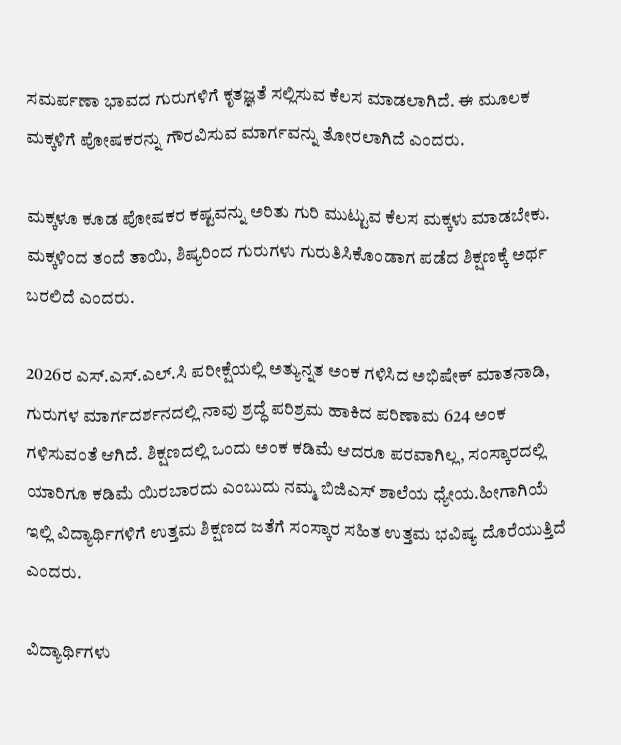ಸಮರ್ಪಣಾ ಭಾವದ ಗುರುಗಳಿಗೆ ಕೃತಜ್ಞತೆ ಸಲ್ಲಿಸುವ ಕೆಲಸ ಮಾಡಲಾಗಿದೆ. ಈ ಮೂಲಕ ಮಕ್ಕಳಿಗೆ ಪೋಷಕರನ್ನು ಗೌರವಿಸುವ ಮಾರ್ಗವನ್ನು ತೋರಲಾಗಿದೆ ಎಂದರು.

ಮಕ್ಕಳೂ ಕೂಡ ಪೋಷಕರ ಕಷ್ಟವನ್ನು ಅರಿತು ಗುರಿ ಮುಟ್ಟುವ ಕೆಲಸ ಮಕ್ಕಳು ಮಾಡಬೇಕು. ಮಕ್ಕಳಿಂದ ತಂದೆ ತಾಯಿ, ಶಿಷ್ಯರಿಂದ ಗುರುಗಳು ಗುರುತಿಸಿಕೊಂಡಾಗ ಪಡೆದ ಶಿಕ್ಷಣಕ್ಕೆ ಅರ್ಥ ಬರಲಿದೆ ಎಂದರು.

2026ರ ಎಸ್.ಎಸ್.ಎಲ್.ಸಿ ಪರೀಕ್ಷೆಯಲ್ಲಿ ಅತ್ಯುನ್ನತ ಅಂಕ ಗಳಿಸಿದ ಅಭಿಷೇಕ್ ಮಾತನಾಡಿ, ಗುರುಗಳ ಮಾರ್ಗದರ್ಶನದಲ್ಲಿ ನಾವು ಶ್ರದ್ಧೆ ಪರಿಶ್ರಮ ಹಾಕಿದ ಪರಿಣಾಮ 624 ಅಂಕ ಗಳಿಸುವಂತೆ ಆಗಿದೆ. ಶಿಕ್ಷಣದಲ್ಲಿ ಒಂದು ಅಂಕ ಕಡಿಮೆ ಆದರೂ ಪರವಾಗಿಲ್ಲ, ಸಂಸ್ಕಾರದಲ್ಲಿ ಯಾರಿಗೂ ಕಡಿಮೆ ಯಿರಬಾರದು ಎಂಬುದು ನಮ್ಮ ಬಿಜಿಎಸ್ ಶಾಲೆಯ ಧ್ಯೇಯ.ಹೀಗಾಗಿಯೆ ಇಲ್ಲಿ ವಿದ್ಯಾರ್ಥಿಗಳಿಗೆ ಉತ್ತಮ ಶಿಕ್ಷಣದ ಜತೆಗೆ ಸಂಸ್ಕಾರ ಸಹಿತ ಉತ್ತಮ ಭವಿಷ್ಯ ದೊರೆಯುತ್ತಿದೆ ಎಂದರು.

ವಿದ್ಯಾರ್ಥಿಗಳು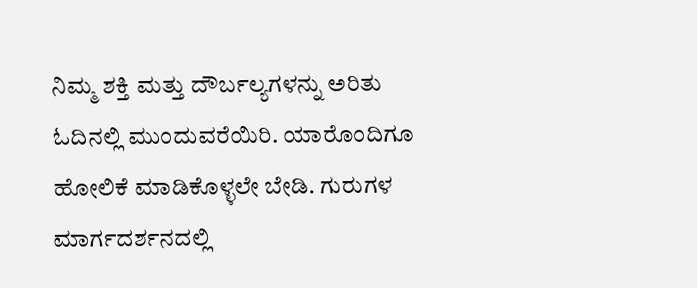ನಿಮ್ಮ ಶಕ್ತಿ ಮತ್ತು ದೌರ್ಬಲ್ಯಗಳನ್ನು ಅರಿತು ಓದಿನಲ್ಲಿ ಮುಂದುವರೆಯಿರಿ. ಯಾರೊಂದಿಗೂ ಹೋಲಿಕೆ ಮಾಡಿಕೊಳ್ಳಲೇ ಬೇಡಿ. ಗುರುಗಳ ಮಾರ್ಗದರ್ಶನದಲ್ಲಿ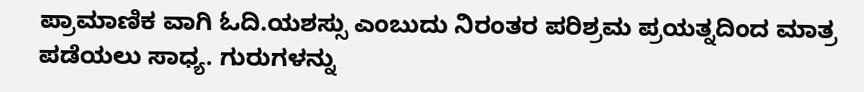ಪ್ರಾಮಾಣಿಕ ವಾಗಿ ಓದಿ.ಯಶಸ್ಸು ಎಂಬುದು ನಿರಂತರ ಪರಿಶ್ರಮ ಪ್ರಯತ್ನದಿಂದ ಮಾತ್ರ ಪಡೆಯಲು ಸಾಧ್ಯ. ಗುರುಗಳನ್ನು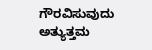ಗೌರವಿಸುವುದು ಅತ್ಯುತ್ತಮ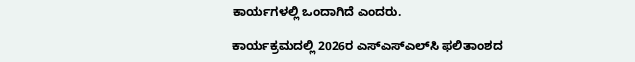ಕಾರ್ಯಗಳಲ್ಲಿ ಒಂದಾಗಿದೆ ಎಂದರು.

ಕಾರ್ಯಕ್ರಮದಲ್ಲಿ 2026ರ ಎಸ್‌ಎಸ್‌ಎಲ್‌ಸಿ ಫಲಿತಾಂಶದ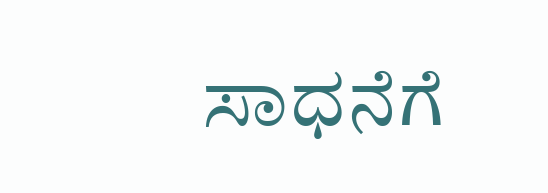ಸಾಧನೆಗೆ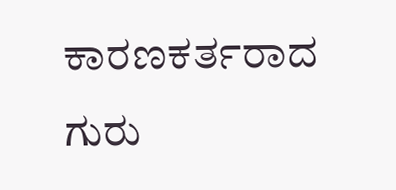ಕಾರಣಕರ್ತರಾದ ಗುರು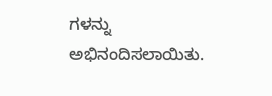ಗಳನ್ನು ಅಭಿನಂದಿಸಲಾಯಿತು.